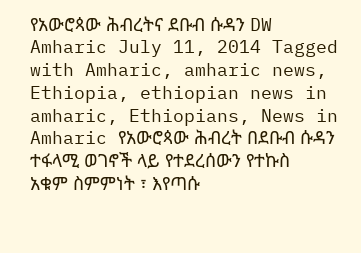የአውሮጳው ሕብረትና ደቡብ ሱዳን DW Amharic July 11, 2014 Tagged with Amharic, amharic news, Ethiopia, ethiopian news in amharic, Ethiopians, News in Amharic የአውሮጳው ሕብረት በደቡብ ሱዳን ተፋላሚ ወገኖች ላይ የተደረሰውን የተኩስ አቁም ስምምነት ፣ እየጣሱ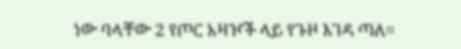ነው ባላቸው 2 የጦር አዛዦች ላይ የጉዞ እገዳ ጣለ።